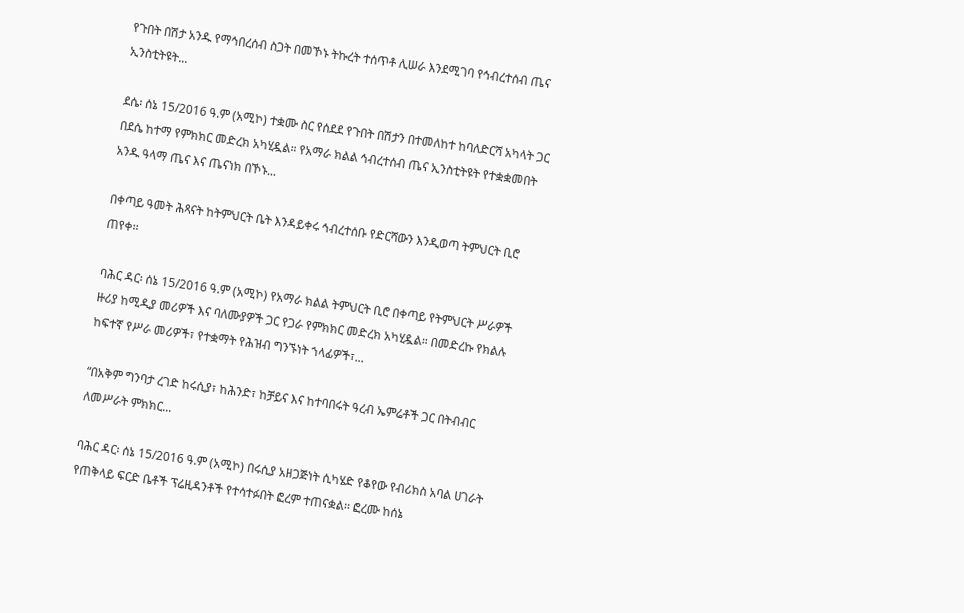የጉበት በሽታ አንዱ የማኅበረሰብ ስጋት በመኾኑ ትኩረት ተሰጥቶ ሊሠራ እንደሚገባ የኅብረተሰብ ጤና ኢንስቲትዩት...

ደሴ፡ ሰኔ 15/2016 ዓ.ም (አሚኮ) ተቋሙ ስር የሰደደ የጉበት በሽታን በተመለከተ ከባለድርሻ አካላት ጋር በደሴ ከተማ የምክክር መድረክ አካሂዷል። የአማራ ክልል ኅብረተሰብ ጤና ኢንስቲትዩት የተቋቋመበት አንዱ ዓላማ ጤና እና ጤናነክ በኾኑ...

በቀጣይ ዓመት ሕጻናት ከትምህርት ቤት እንዳይቀሩ ኅብረተሰቡ የድርሻውን እንዲወጣ ትምህርት ቢሮ ጠየቀ፡፡

ባሕር ዳር፡ ሰኔ 15/2016 ዓ.ም (አሚኮ) የአማራ ክልል ትምህርት ቢሮ በቀጣይ የትምህርት ሥራዎች ዙሪያ ከሚዲያ መሪዎች እና ባለሙያዎች ጋር የጋራ የምክክር መድረክ አካሂዷል። በመድረኩ የክልሉ ከፍተኛ የሥራ መሪዎች፣ የተቋማት የሕዝብ ግንኙነት ኀላፊዎች፣...

“በአቅም ግንባታ ረገድ ከሩሲያ፣ ከሕንድ፣ ከቻይና እና ከተባበሩት ዓረብ ኤምሬቶች ጋር በትብብር ለመሥራት ምክክር...

ባሕር ዳር፡ ሰኔ 15/2016 ዓ.ም (አሚኮ) በሩሲያ አዘጋጅነት ሲካሄድ የቆየው የብሪክስ አባል ሀገራት የጠቅላይ ፍርድ ቤቶች ፕሬዚዳንቶች የተሳተፉበት ፎረም ተጠናቋል፡፡ ፎረሙ ከሰኔ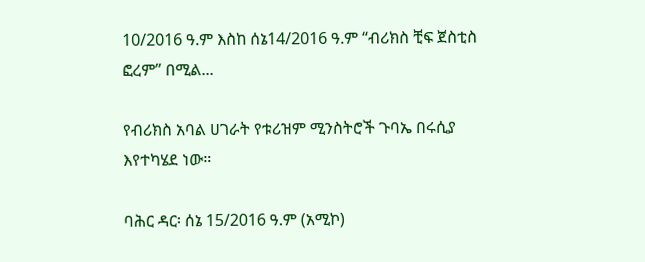10/2016 ዓ.ም እስከ ሰኔ14/2016 ዓ.ም “ብሪክስ ቺፍ ጀስቲስ ፎረም” በሚል...

የብሪክስ አባል ሀገራት የቱሪዝም ሚንስትሮች ጉባኤ በሩሲያ እየተካሄደ ነው።

ባሕር ዳር፡ ሰኔ 15/2016 ዓ.ም (አሚኮ)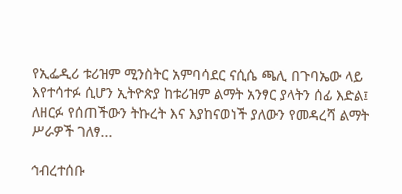የኢፌዲሪ ቱሪዝም ሚንስትር አምባሳደር ናሲሴ ጫሊ በጉባኤው ላይ እየተሳተፉ ሲሆን ኢትዮጵያ ከቱሪዝም ልማት አንፃር ያላትን ሰፊ እድል፤ ለዘርፉ የሰጠችውን ትኩረት እና እያከናወነች ያለውን የመዳረሻ ልማት ሥራዎች ገለፃ...

ኅብረተሰቡ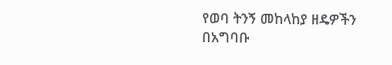የወባ ትንኝ መከላከያ ዘዴዎችን በአግባቡ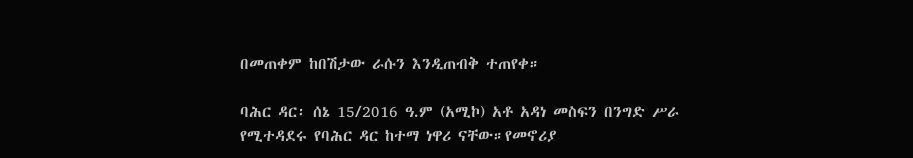በመጠቀም ከበሽታው ራሱን እንዲጠብቅ ተጠየቀ።

ባሕር ዳር፡ ሰኔ 15/2016 ዓ.ም (አሚኮ) አቶ አዳነ መስፍን በንግድ ሥራ የሚተዳደሩ የባሕር ዳር ከተማ ነዋሪ ናቸው።የመኖሪያ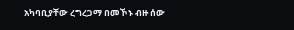አካባቢያቸው ረግረጋማ በመኾኑ ብዙ ሰው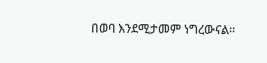በወባ እንደሚታመም ነግረውናል።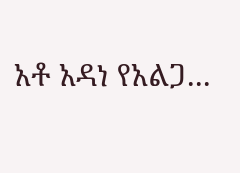አቶ አዳነ የአልጋ...